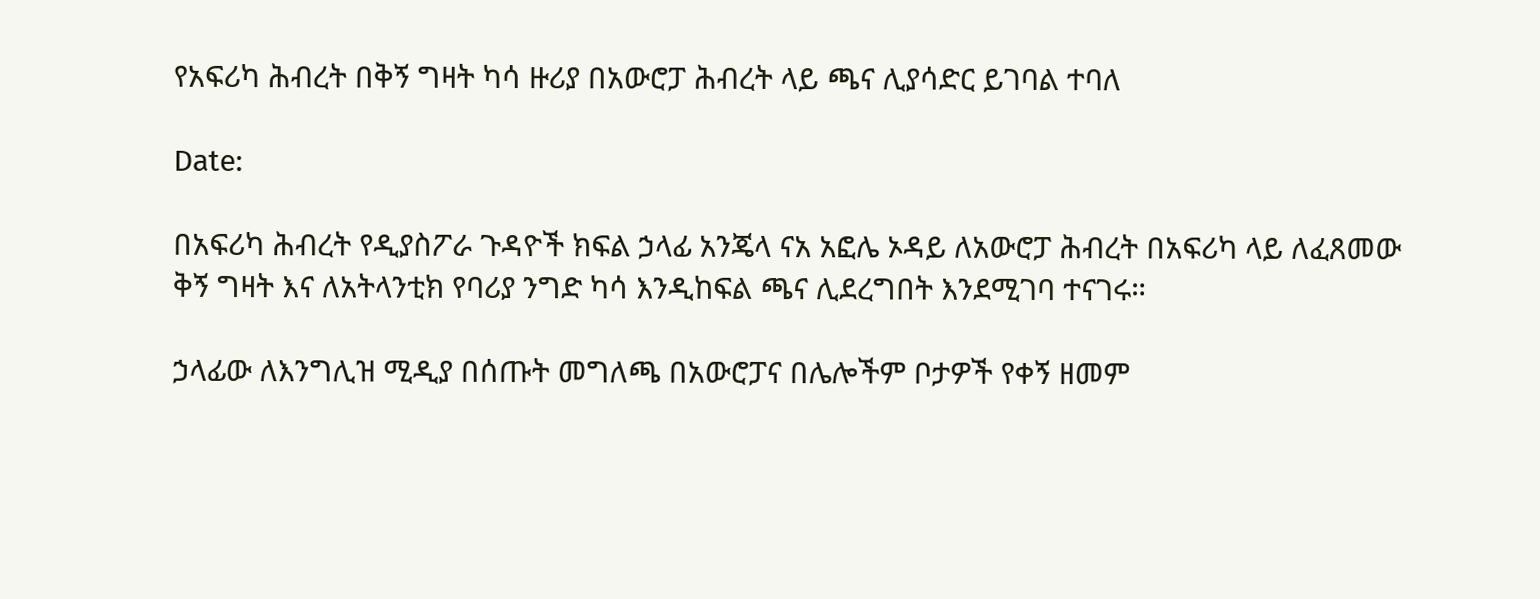የአፍሪካ ሕብረት በቅኝ ግዛት ካሳ ዙሪያ በአውሮፓ ሕብረት ላይ ጫና ሊያሳድር ይገባል ተባለ

Date:

በአፍሪካ ሕብረት የዲያስፖራ ጉዳዮች ክፍል ኃላፊ አንጄላ ናአ አፎሌ ኦዳይ ለአውሮፓ ሕብረት በአፍሪካ ላይ ለፈጸመው ቅኝ ግዛት እና ለአትላንቲክ የባሪያ ንግድ ካሳ እንዲከፍል ጫና ሊደረግበት እንደሚገባ ተናገሩ።

ኃላፊው ለእንግሊዝ ሚዲያ በሰጡት መግለጫ በአውሮፓና በሌሎችም ቦታዎች የቀኝ ዘመም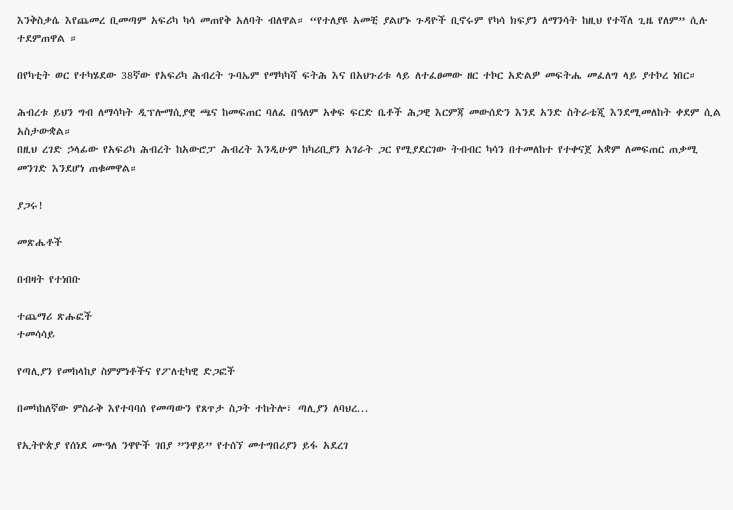እንቅስቃሴ እየጨመረ ቢመጣም አፍሪካ ካሳ መጠየቅ አለባት ብለዋል። “የተለያዩ አመቺ ያልሆኑ ጉዳዮች ቢኖሩም የካሳ ክፍያን ለማንሳት ከዚህ የተሻለ ጊዜ የለም” ሲሉ ተደምጠዋል ።

በየካቲት ወር የተካሄደው 38ኛው የአፍሪካ ሕብረት ጉባኤም የማካካሻ ፍትሕ እና በአህጉሪቱ ላይ ለተፈፀመው ዘር ተኮር አድልዎ መፍትሔ መፈለግ ላይ ያተኮረ ነበር።

ሕብረቱ ይህን ግብ ለማሳካት ዲፕሎማሲያዊ ጫና ከመፍጠር ባለፈ በዓለም አቀፍ ፍርድ ቤቶች ሕጋዊ እርምጃ መውሰድን እንደ አንድ ስትራቴጂ እንደሚመለከት ቀደም ሲል አስታውቋል።
በዚህ ረገድ ኃላፊው የአፍሪካ ሕብረት ከአውሮፓ ሕብረት እንዲሁም ከካሪቢያን አገራት ጋር የሚያደርገው ትብብር ካሳን በተመለከተ የተቀናጀ አቋም ለመፍጠር ጠቃሚ መንገድ እንደሆነ ጠቁመዋል።

ያጋሩ!

መጽሔቶች

በብዛት የተነበቡ

ተጨማሪ ጽሑፎች
ተመሳሳይ

የጣሊያን የመከላከያ ስምምነቶችና የፖለቲካዊ ድጋፎች

በመካከለኛው ምስራቅ እየተባባሰ የመጣውን የጸጥታ ስጋት ተከትሎ፣ ጣሊያን ለባህረ...

የኢትዮጵያ የሰነደ ሙዓለ ንዋዮች ገበያ ”ንዋይ” የተሰኘ መተግበሪያን ይፋ አደረገ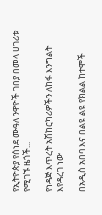የኢትዮጵያ የሰነደ ሙዓለ ንዋዮች ገበያ በመላ ሀገሪቱ የሚገኙ ዜጎች...

የነዳጅ እጥረት አሽከርካሪዎችን ለከፋ እንግልት እየዳረገ ነው

በአዲስ አበባ እና በልዩ ልዩ የክልል ከተሞች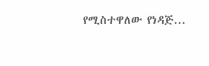የሚስተዋለው የነዳጅ...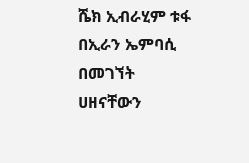ሼክ ኢብራሂም ቱፋ በኢራን ኤምባሲ በመገኘት ሀዘናቸውን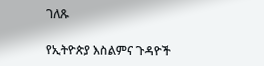ገለጹ

የኢትዮጵያ እስልምና ጉዳዮች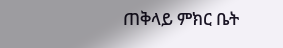ጠቅላይ ምክር ቤት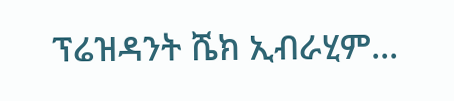ፕሬዝዳንት ሼክ ኢብራሂም...